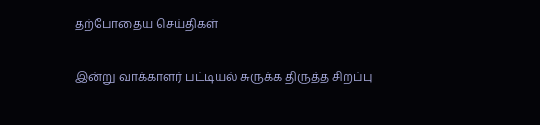தற்போதைய செய்திகள்

இன்று வாக்காளர் பட்டியல் சுருக்க திருத்த சிறப்பு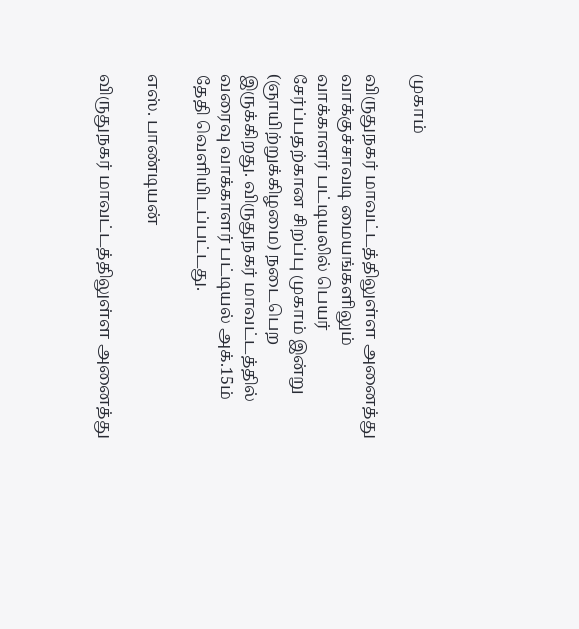முகாம்

விருதுநகர் மாவட்டத்திலுள்ள அனைத்து வாக்குச்சாவடி மையங்களிலும் வாக்காளர் பட்டியலில் பெயர் சேர்ப்பதற்கான சிறப்பு முகாம் இன்று (ஞாயிற்றுக்கிழமை) நடைபெற இருக்கிறது. விருதுநகர் மாவட்டத்தில் வரைவு வாக்காளர் பட்டியல் அக்.15ம் தேதி வெளியிடப்பட்டது.

எஸ். பாண்டியன்

விருதுநகர் மாவட்டத்திலுள்ள அனைத்து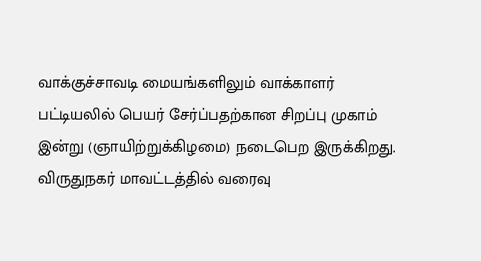வாக்குச்சாவடி மையங்களிலும் வாக்காளர் பட்டியலில் பெயர் சேர்ப்பதற்கான சிறப்பு முகாம் இன்று (ஞாயிற்றுக்கிழமை) நடைபெற இருக்கிறது. விருதுநகர் மாவட்டத்தில் வரைவு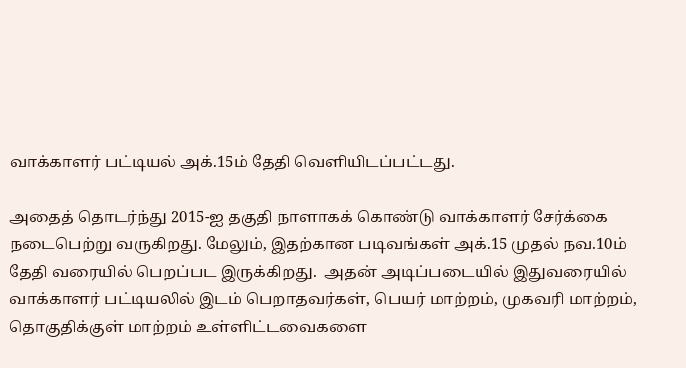வாக்காளர் பட்டியல் அக்.15ம் தேதி வெளியிடப்பட்டது.

அதைத் தொடர்ந்து 2015-ஐ தகுதி நாளாகக் கொண்டு வாக்காளர் சேர்க்கை நடைபெற்று வருகிறது. மேலும், இதற்கான படிவங்கள் அக்.15 முதல் நவ.10ம் தேதி வரையில் பெறப்பட இருக்கிறது.  அதன் அடிப்படையில் இதுவரையில் வாக்காளர் பட்டியலில் இடம் பெறாதவர்கள், பெயர் மாற்றம், முகவரி மாற்றம், தொகுதிக்குள் மாற்றம் உள்ளிட்டவைகளை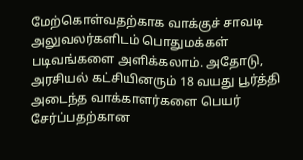மேற்கொள்வதற்காக வாக்குச் சாவடி அலுவலர்களிடம் பொதுமக்கள் படிவங்களை அளிக்கலாம். அதோடு, அரசியல் கட்சியினரும் 18 வயது பூர்த்தி அடைந்த வாக்காளர்களை பெயர் சேர்ப்பதற்கான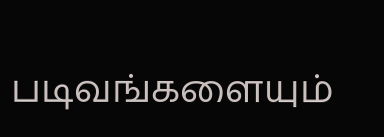படிவங்களையும்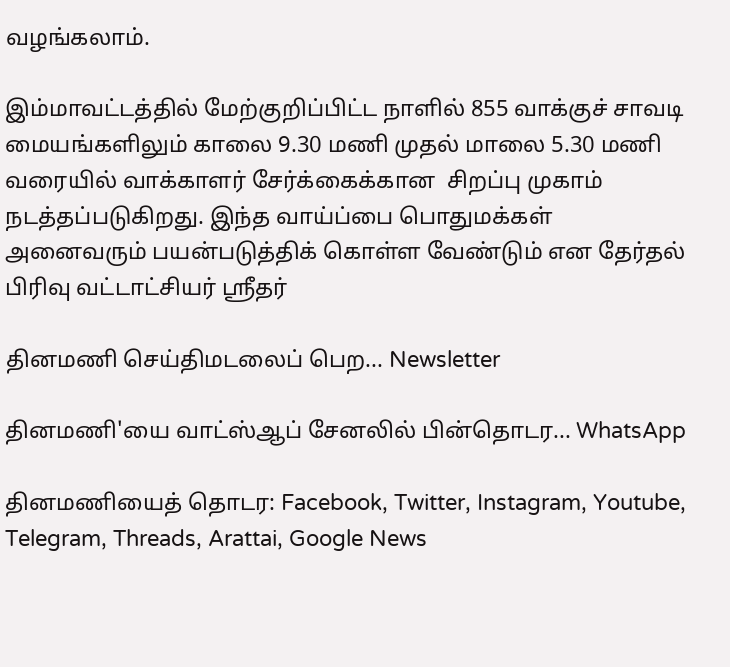வழங்கலாம்.

இம்மாவட்டத்தில் மேற்குறிப்பிட்ட நாளில் 855 வாக்குச் சாவடி மையங்களிலும் காலை 9.30 மணி முதல் மாலை 5.30 மணி வரையில் வாக்காளர் சேர்க்கைக்கான  சிறப்பு முகாம் நடத்தப்படுகிறது. இந்த வாய்ப்பை பொதுமக்கள் அனைவரும் பயன்படுத்திக் கொள்ள வேண்டும் என தேர்தல் பிரிவு வட்டாட்சியர் ஸ்ரீதர்

தினமணி செய்திமடலைப் பெற... Newsletter

தினமணி'யை வாட்ஸ்ஆப் சேனலில் பின்தொடர... WhatsApp

தினமணியைத் தொடர: Facebook, Twitter, Instagram, Youtube, Telegram, Threads, Arattai, Google News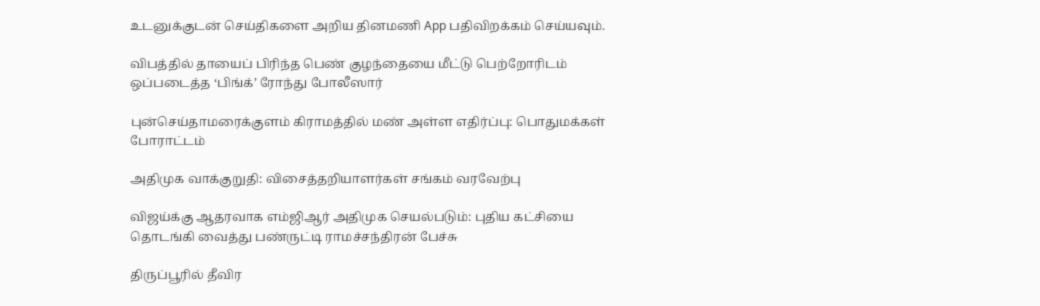உடனுக்குடன் செய்திகளை அறிய தினமணி App பதிவிறக்கம் செய்யவும்.

விபத்தில் தாயைப் பிரிந்த பெண் குழந்தையை மீட்டு பெற்றோரிடம் ஒப்படைத்த ‘பிங்க்’ ரோந்து போலீஸார்

புன்செய்தாமரைக்குளம் கிராமத்தில் மண் அள்ள எதிர்ப்பு: பொதுமக்கள் போராட்டம்

அதிமுக வாக்குறுதி: விசைத்தறியாளர்கள் சங்கம் வரவேற்பு

விஜய்க்கு ஆதரவாக எம்ஜிஆர் அதிமுக செயல்படும்: புதிய கட்சியை தொடங்கி வைத்து பண்ருட்டி ராமச்சந்திரன் பேச்சு

திருப்பூரில் தீவிர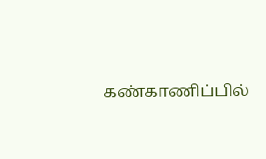கண்காணிப்பில்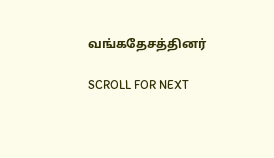வங்கதேசத்தினர்

SCROLL FOR NEXT